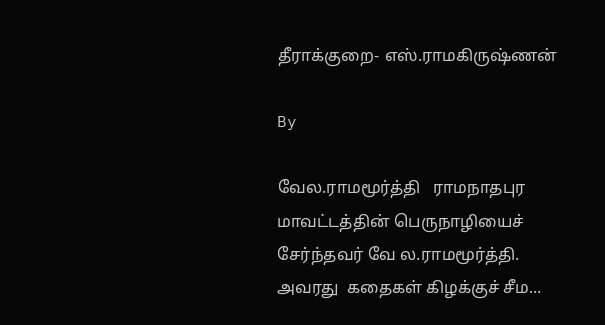தீராக்குறை- எஸ்.ராமகிருஷ்ணன்

By

வேல.ராமமூர்த்தி   ராமநாதபுர மாவட்டத்தின் பெருநாழியைச் சேர்ந்தவர் வே ல.ராமமூர்த்தி. அவரது  கதைகள் கிழக்குச் சீம...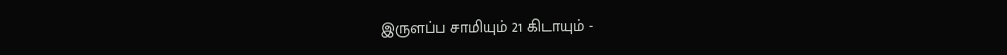இருளப்ப சாமியும் 21 கிடாயும் -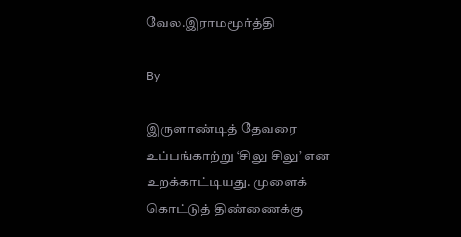வேல.இராமமூர்த்தி

By

இருளாண்டித் தேவரை உப்பங்காற்று ‘சிலு சிலு’ என உறக்காட்டியது. முளைக் கொட்டுத் திண்ணைக்கு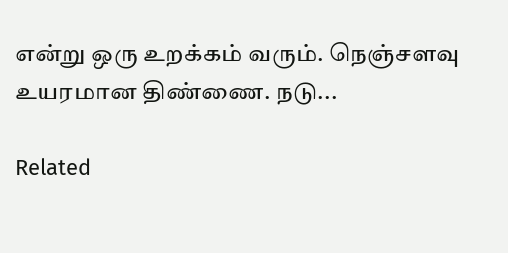என்று ஒரு உறக்கம் வரும். நெஞ்சளவு உயரமான திண்ணை. நடு...

Related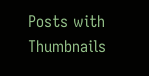Posts with Thumbnails